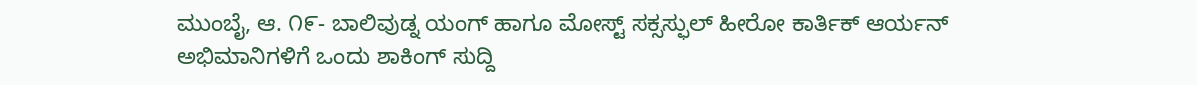ಮುಂಬೈ, ಆ. ೧೯- ಬಾಲಿವುಡ್ನ ಯಂಗ್ ಹಾಗೂ ಮೋಸ್ಟ್ ಸಕ್ಸಸ್ಫುಲ್ ಹೀರೋ ಕಾರ್ತಿಕ್ ಆರ್ಯನ್ ಅಭಿಮಾನಿಗಳಿಗೆ ಒಂದು ಶಾಕಿಂಗ್ ಸುದ್ದಿ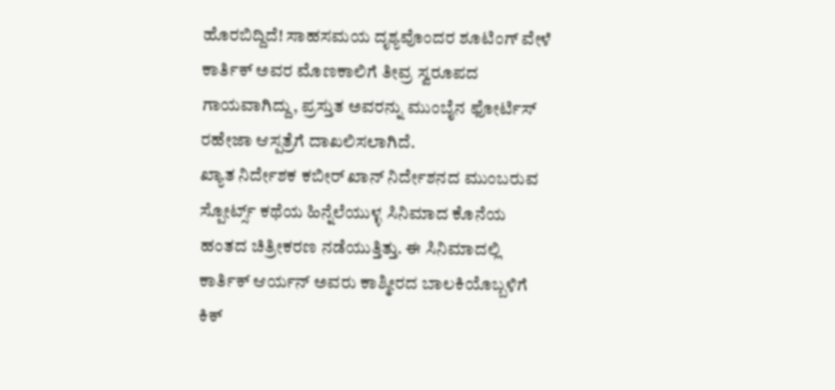ಹೊರಬಿದ್ದಿದೆ! ಸಾಹಸಮಯ ದೃಶ್ಯವೊಂದರ ಶೂಟಿಂಗ್ ವೇಳೆ ಕಾರ್ತಿಕ್ ಅವರ ಮೊಣಕಾಲಿಗೆ ತೀವ್ರ ಸ್ವರೂಪದ ಗಾಯವಾಗಿದ್ದು, ಪ್ರಸ್ತುತ ಅವರನ್ನು ಮುಂಬೈನ ಫೋರ್ಟಿಸ್ ರಹೇಜಾ ಆಸ್ಪತ್ರೆಗೆ ದಾಖಲಿಸಲಾಗಿದೆ.
ಖ್ಯಾತ ನಿರ್ದೇಶಕ ಕಬೀರ್ ಖಾನ್ ನಿರ್ದೇಶನದ ಮುಂಬರುವ ಸ್ಪೋರ್ಟ್ಸ್ ಕಥೆಯ ಹಿನ್ನೆಲೆಯುಳ್ಳ ಸಿನಿಮಾದ ಕೊನೆಯ ಹಂತದ ಚಿತ್ರೀಕರಣ ನಡೆಯುತ್ತಿತ್ತು. ಈ ಸಿನಿಮಾದಲ್ಲಿ ಕಾರ್ತಿಕ್ ಆರ್ಯನ್ ಅವರು ಕಾಶ್ಮೀರದ ಬಾಲಕಿಯೊಬ್ಬಳಿಗೆ ಕಿಕ್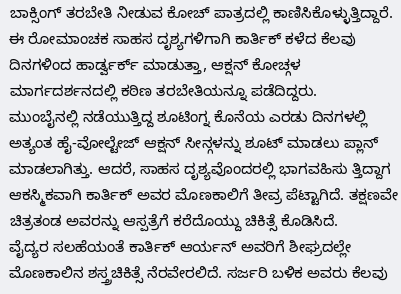ಬಾಕ್ಸಿಂಗ್ ತರಬೇತಿ ನೀಡುವ ಕೋಚ್ ಪಾತ್ರದಲ್ಲಿ ಕಾಣಿಸಿಕೊಳ್ಳುತ್ತಿದ್ದಾರೆ. ಈ ರೋಮಾಂಚಕ ಸಾಹಸ ದೃಶ್ಯಗಳಿಗಾಗಿ ಕಾರ್ತಿಕ್ ಕಳೆದ ಕೆಲವು ದಿನಗಳಿಂದ ಹಾರ್ಡ್ವರ್ಕ್ ಮಾಡುತ್ತಾ, ಆಕ್ಷನ್ ಕೋಚ್ಗಳ ಮಾರ್ಗದರ್ಶನದಲ್ಲಿ ಕಠಿಣ ತರಬೇತಿಯನ್ನೂ ಪಡೆದಿದ್ದರು.
ಮುಂಬೈನಲ್ಲಿ ನಡೆಯುತ್ತಿದ್ದ ಶೂಟಿಂಗ್ನ ಕೊನೆಯ ಎರಡು ದಿನಗಳಲ್ಲಿ ಅತ್ಯಂತ ಹೈ-ವೋಲ್ಟೇಜ್ ಆಕ್ಷನ್ ಸೀನ್ಗಳನ್ನು ಶೂಟ್ ಮಾಡಲು ಪ್ಲಾನ್ ಮಾಡಲಾಗಿತ್ತು. ಆದರೆ, ಸಾಹಸ ದೃಶ್ಯವೊಂದರಲ್ಲಿ ಭಾಗವಹಿಸು ತ್ತಿದ್ದಾಗ ಆಕಸ್ಮಿಕವಾಗಿ ಕಾರ್ತಿಕ್ ಅವರ ಮೊಣಕಾಲಿಗೆ ತೀವ್ರ ಪೆಟ್ಟಾಗಿದೆ. ತಕ್ಷಣವೇ ಚಿತ್ರತಂಡ ಅವರನ್ನು ಆಸ್ಪತ್ರೆಗೆ ಕರೆದೊಯ್ದು ಚಿಕಿತ್ಸೆ ಕೊಡಿಸಿದೆ.
ವೈದ್ಯರ ಸಲಹೆಯಂತೆ ಕಾರ್ತಿಕ್ ಆರ್ಯನ್ ಅವರಿಗೆ ಶೀಘ್ರದಲ್ಲೇ ಮೊಣಕಾಲಿನ ಶಸ್ತ್ರಚಿಕಿತ್ಸೆ ನೆರವೇರಲಿದೆ. ಸರ್ಜರಿ ಬಳಿಕ ಅವರು ಕೆಲವು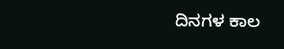ದಿನಗಳ ಕಾಲ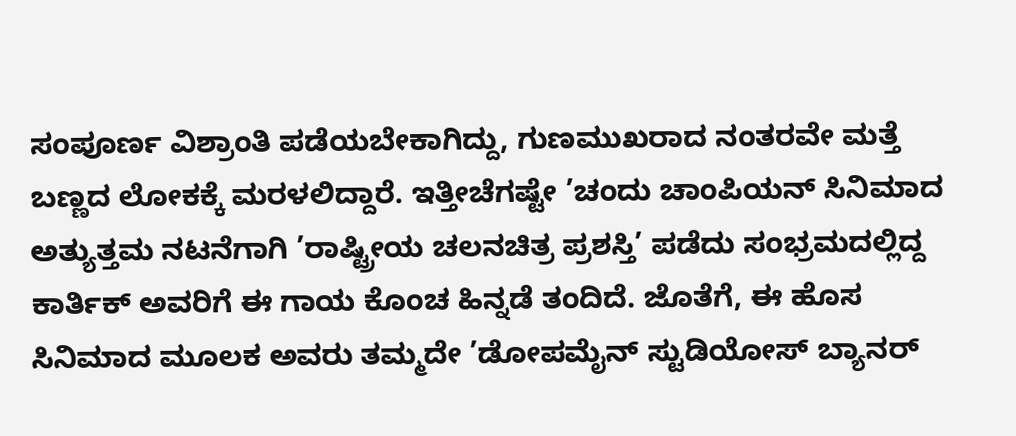ಸಂಪೂರ್ಣ ವಿಶ್ರಾಂತಿ ಪಡೆಯಬೇಕಾಗಿದ್ದು, ಗುಣಮುಖರಾದ ನಂತರವೇ ಮತ್ತೆ ಬಣ್ಣದ ಲೋಕಕ್ಕೆ ಮರಳಲಿದ್ದಾರೆ. ಇತ್ತೀಚೆಗಷ್ಟೇ ’ಚಂದು ಚಾಂಪಿಯನ್ ಸಿನಿಮಾದ ಅತ್ಯುತ್ತಮ ನಟನೆಗಾಗಿ ’ರಾಷ್ಟ್ರೀಯ ಚಲನಚಿತ್ರ ಪ್ರಶಸ್ತಿ’ ಪಡೆದು ಸಂಭ್ರಮದಲ್ಲಿದ್ದ ಕಾರ್ತಿಕ್ ಅವರಿಗೆ ಈ ಗಾಯ ಕೊಂಚ ಹಿನ್ನಡೆ ತಂದಿದೆ. ಜೊತೆಗೆ, ಈ ಹೊಸ ಸಿನಿಮಾದ ಮೂಲಕ ಅವರು ತಮ್ಮದೇ ’ಡೋಪಮೈನ್ ಸ್ಟುಡಿಯೋಸ್ ಬ್ಯಾನರ್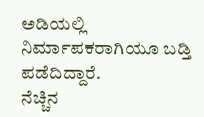ಅಡಿಯಲ್ಲಿ ನಿರ್ಮಾಪಕರಾಗಿಯೂ ಬಡ್ತಿ ಪಡೆದಿದ್ದಾರೆ.
ನೆಚ್ಚಿನ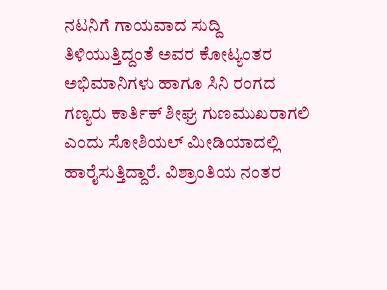ನಟನಿಗೆ ಗಾಯವಾದ ಸುದ್ದಿ ತಿಳಿಯುತ್ತಿದ್ದಂತೆ ಅವರ ಕೋಟ್ಯಂತರ ಅಭಿಮಾನಿಗಳು ಹಾಗೂ ಸಿನಿ ರಂಗದ ಗಣ್ಯರು ಕಾರ್ತಿಕ್ ಶೀಘ್ರ ಗುಣಮುಖರಾಗಲಿ ಎಂದು ಸೋಶಿಯಲ್ ಮೀಡಿಯಾದಲ್ಲಿ ಹಾರೈಸುತ್ತಿದ್ದಾರೆ. ವಿಶ್ರಾಂತಿಯ ನಂತರ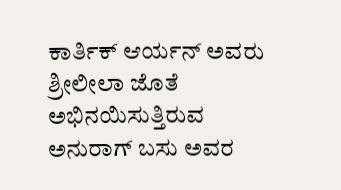ಕಾರ್ತಿಕ್ ಆರ್ಯನ್ ಅವರು ಶ್ರೀಲೀಲಾ ಜೊತೆ ಅಭಿನಯಿಸುತ್ತಿರುವ ಅನುರಾಗ್ ಬಸು ಅವರ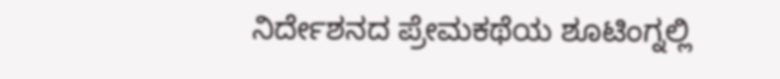ನಿರ್ದೇಶನದ ಪ್ರೇಮಕಥೆಯ ಶೂಟಿಂಗ್ನಲ್ಲಿ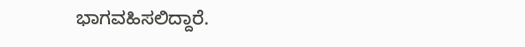ಭಾಗವಹಿಸಲಿದ್ದಾರೆ.